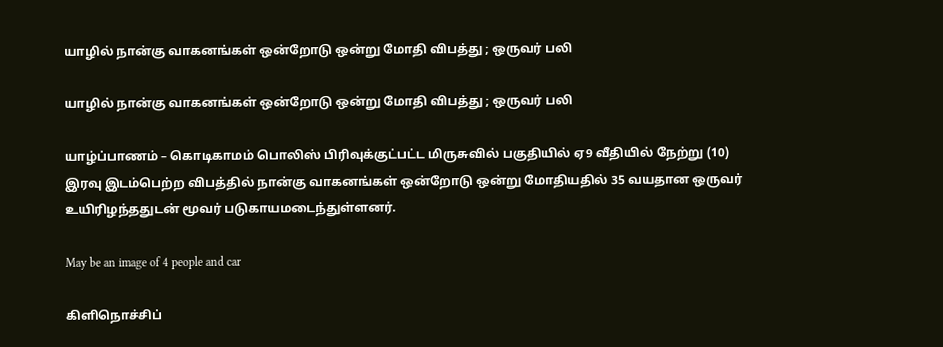யாழில் நான்கு வாகனங்கள் ஒன்றோடு ஒன்று மோதி விபத்து ; ஒருவர் பலி

யாழில் நான்கு வாகனங்கள் ஒன்றோடு ஒன்று மோதி விபத்து ; ஒருவர் பலி

யாழ்ப்பாணம் – கொடிகாமம் பொலிஸ் பிரிவுக்குட்பட்ட மிருசுவில் பகுதியில் ஏ9 வீதியில் நேற்று (10) இரவு இடம்பெற்ற விபத்தில் நான்கு வாகனங்கள் ஒன்றோடு ஒன்று மோதியதில் 35 வயதான ஒருவர் உயிரிழந்ததுடன் மூவர் படுகாயமடைந்துள்ளனர்.

May be an image of 4 people and car

கிளிநொச்சிப்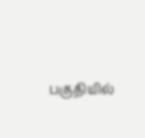பகுதியில்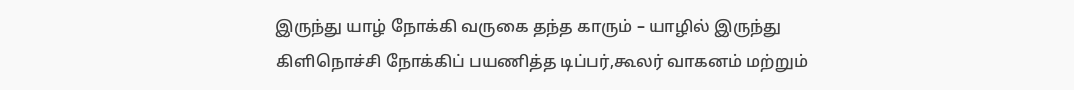இருந்து யாழ் நோக்கி வருகை தந்த காரும் – யாழில் இருந்து கிளிநொச்சி நோக்கிப் பயணித்த டிப்பர்,கூலர் வாகனம் மற்றும்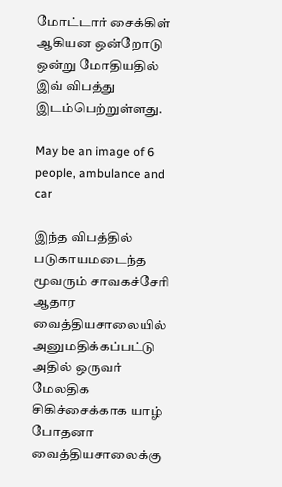மோட்டார் சைக்கிள் ஆகியன ஒன்றோடு ஒன்று மோதியதில் இவ் விபத்து இடம்பெற்றுள்ளது.

May be an image of 6 people, ambulance and car

இந்த விபத்தில் படுகாயமடைந்த மூவரும் சாவகச்சேரி ஆதார வைத்தியசாலையில் அனுமதிக்கப்பட்டு அதில் ஒருவர் மேலதிக சிகிச்சைக்காக யாழ் போதனா வைத்தியசாலைக்கு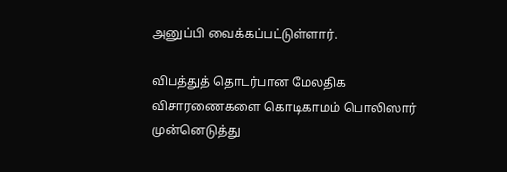அனுப்பி வைக்கப்பட்டுள்ளார்.

விபத்துத் தொடர்பான மேலதிக விசாரணைகளை கொடிகாமம் பொலிஸார் முன்னெடுத்து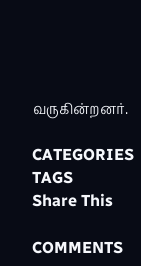வருகின்றனர்.

CATEGORIES
TAGS
Share This

COMMENTS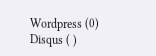Wordpress (0)
Disqus ( )